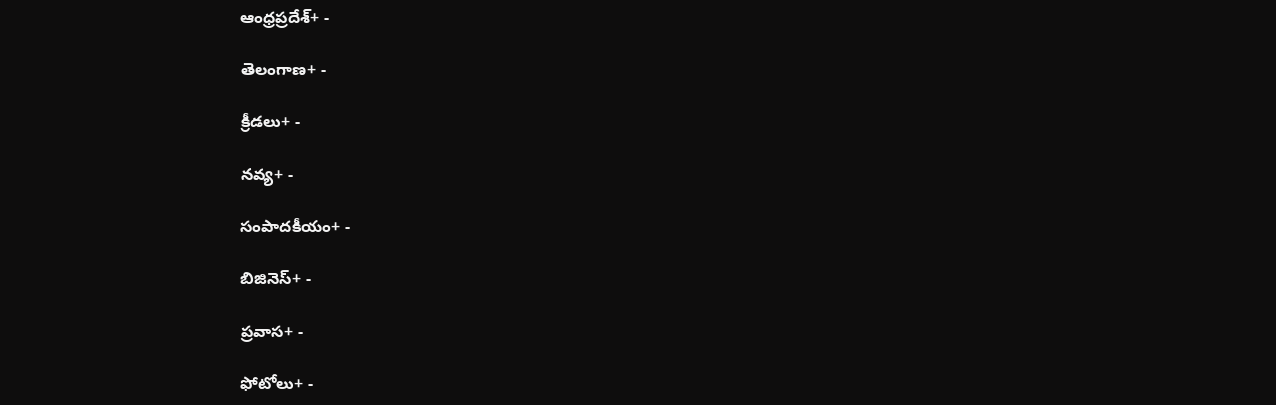ఆంధ్రప్రదేశ్+ -

తెలంగాణ+ -

క్రీడలు+ -

నవ్య+ -

సంపాదకీయం+ -

బిజినెస్+ -

ప్రవాస+ -

ఫోటోలు+ -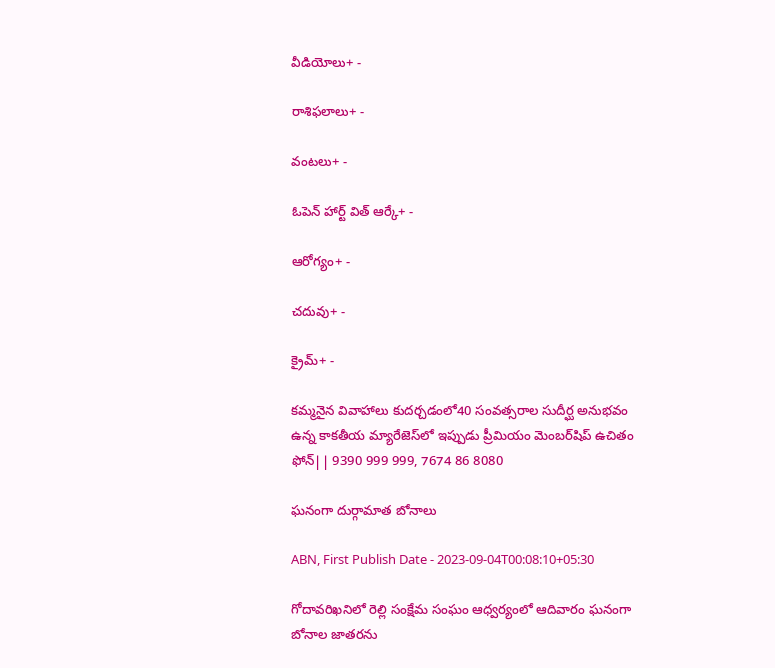వీడియోలు+ -

రాశిఫలాలు+ -

వంటలు+ -

ఓపెన్ హార్ట్ విత్ ఆర్కే+ -

ఆరోగ్యం+ -

చదువు+ -

క్రైమ్+ -

కమ్మనైన వివాహాలు కుదర్చడంలో40 సంవత్సరాల సుదీర్ఘ అనుభవం ఉన్న కాకతీయ మ్యారేజెస్‌లో ఇప్పుడు ప్రీమియం మెంబర్‌షిప్‌ ఉచితం ఫోన్|| 9390 999 999, 7674 86 8080

ఘనంగా దుర్గామాత బోనాలు

ABN, First Publish Date - 2023-09-04T00:08:10+05:30

గోదావరిఖనిలో రెల్లి సంక్షేమ సంఘం ఆధ్వర్యంలో ఆదివారం ఘనంగా బోనాల జాతరను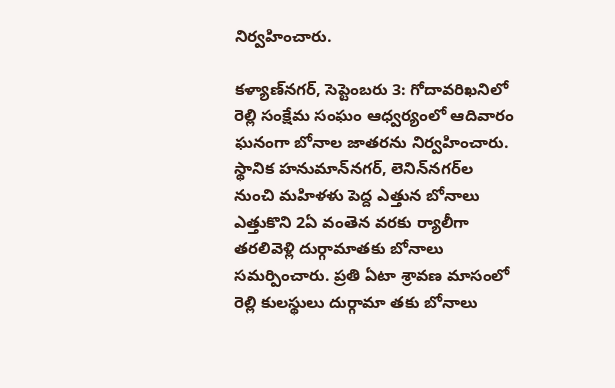నిర్వహించారు.

కళ్యాణ్‌నగర్‌, సెప్టెంబరు 3: గోదావరిఖనిలో రెల్లి సంక్షేమ సంఘం ఆధ్వర్యంలో ఆదివారం ఘనంగా బోనాల జాతరను నిర్వహించారు. స్థానిక హనుమాన్‌నగర్‌, లెనిన్‌నగర్‌ల నుంచి మహిళళు పెద్ద ఎత్తున బోనాలు ఎత్తుకొని 2ఏ వంతెన వరకు ర్యాలీగా తరలివెళ్లి దుర్గామాతకు బోనాలు సమర్పించారు. ప్రతి ఏటా శ్రావణ మాసంలో రెల్లి కులస్థులు దుర్గామా తకు బోనాలు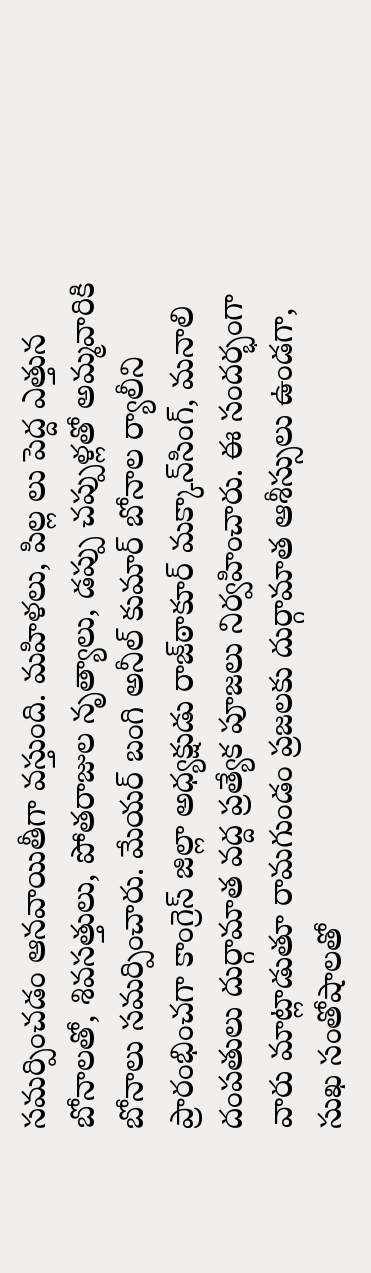సమర్పించడం ఆనవాయితీగా వస్తుంది. మహిళలు, పిల్ల లు పెద్ద ఎత్తున బోనాలతో, శివసత్తులు, పోతరాజుల నృత్యాలు, డప్పు చప్పుళ్లతో అమ్మవారికి బోనాలు సమర్పించారు. మేయర్‌ బంగి అనీల్‌ కుమార్‌ బోనాల ర్యాలీని ప్రారంభించగా కాంగ్రెస్‌ జిల్లా అధ్యక్షుడు రాజ్‌ఠాకూర్‌ మక్కాన్‌సింగ్‌, మనాలి దంపతులు దుర్గామాత వద్ద ప్రత్యేక పూజలు నిర్వహించారు. ఈ సందర్భంగా వారు మాట్లాడుతూ రామగుండం ప్రజలకు దుర్గామాత ఆశీస్సులు ఉండగా, సుఖ సంతోషాలతో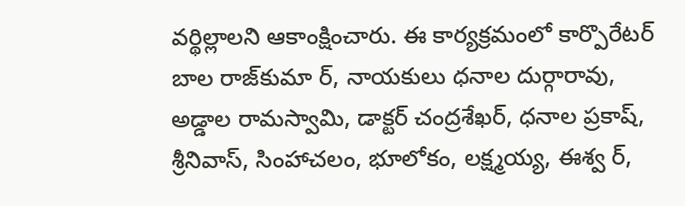వర్థిల్లాలని ఆకాంక్షించారు. ఈ కార్యక్రమంలో కార్పొరేటర్‌ బాల రాజ్‌కుమా ర్‌, నాయకులు ధనాల దుర్గారావు, అడ్డాల రామస్వామి, డాక్టర్‌ చంద్రశేఖర్‌, ధనాల ప్రకాష్‌, శ్రీనివాస్‌, సింహాచలం, భూలోకం, లక్ష్మయ్య, ఈశ్వ ర్‌,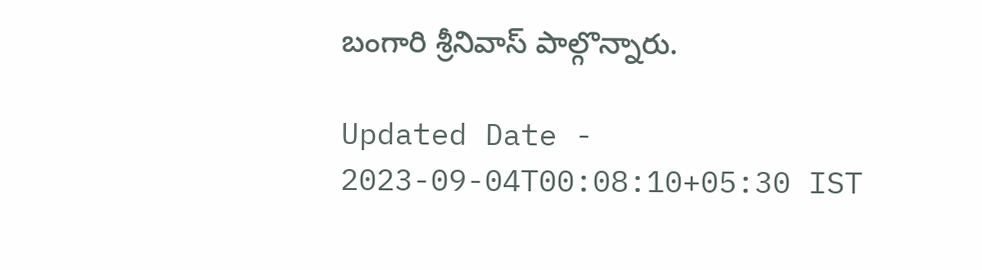బంగారి శ్రీనివాస్‌ పాల్గొన్నారు.

Updated Date - 2023-09-04T00:08:10+05:30 IST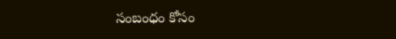సంబంధం కోసం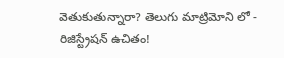వెతుకుతున్నారా? తెలుగు మాట్రిమోని లో - రిజిస్ట్రేషన్ ఉచితం!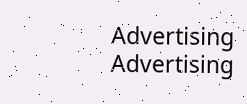Advertising
Advertising